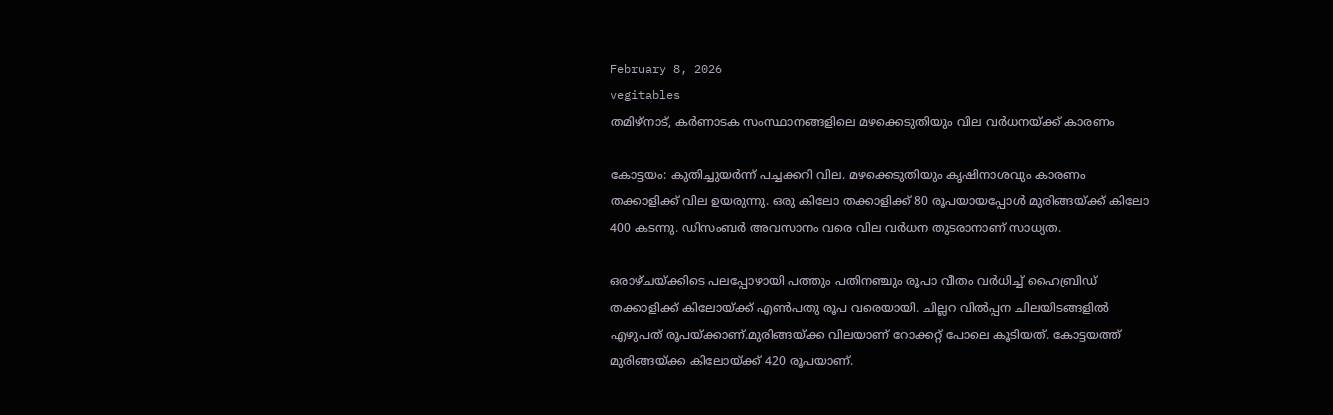February 8, 2026
vegitables
തമിഴ്നാട്, കര്‍ണാടക സംസ്ഥാനങ്ങളിലെ മഴക്കെടുതിയും വില വര്‍ധനയ്ക്ക് കാരണം

കോട്ടയം: കുതിച്ചുയര്‍ന്ന് പച്ചക്കറി വില. മഴക്കെടുതിയും കൃഷിനാശവും കാരണം തക്കാളിക്ക് വില ഉയരുന്നു. ഒരു കിലോ തക്കാളിക്ക് 80 രൂപയായപ്പോള്‍ മുരിങ്ങയ്ക്ക് കിലോ 400 കടന്നു. ഡിസംബര്‍ അവസാനം വരെ വില വര്‍ധന തുടരാനാണ് സാധ്യത.

ഒരാഴ്ചയ്ക്കിടെ പലപ്പോഴായി പത്തും പതിന‍ഞ്ചും രൂപാ വീതം വര്‍ധിച്ച് ഹൈബ്രിഡ് തക്കാളിക്ക് കിലോയ്ക്ക് എണ്‍പതു രൂപ വരെയായി. ചില്ലറ വില്‍പ്പന ചിലയിടങ്ങളില്‍ എഴുപത് രൂപയ്ക്കാണ്.മുരിങ്ങയ്ക്ക വിലയാണ് റോക്കറ്റ് പോലെ കൂടിയത്. കോട്ടയത്ത് മുരിങ്ങയ്ക്ക കിലോയ്ക്ക് 420 രൂപയാണ്.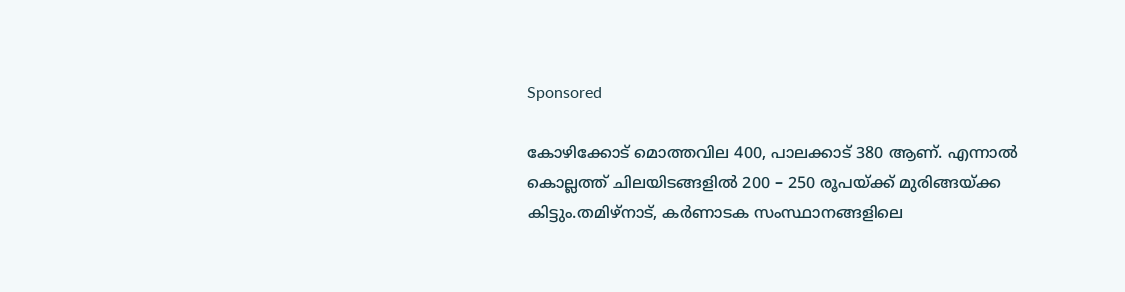Sponsored

കോഴിക്കോട് മൊത്തവില 400, പാലക്കാട് 380 ആണ്. എന്നാല്‍ കൊല്ലത്ത് ചിലയിടങ്ങളില്‍ 200 – 250 രൂപയ്ക്ക് മുരിങ്ങയ്ക്ക കിട്ടും.തമിഴ്നാട്, കര്‍ണാടക സംസ്ഥാനങ്ങളിലെ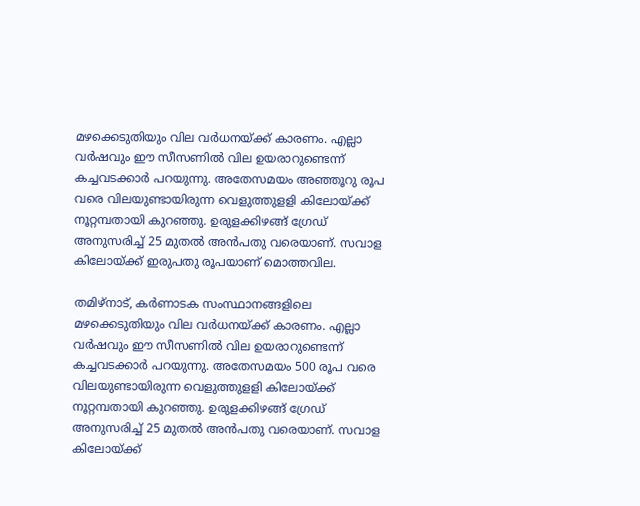മഴക്കെടുതിയും വില വര്‍ധനയ്ക്ക് കാരണം. എല്ലാ വര്‍ഷവും ഈ സീസണില്‍ വില ഉയരാറുണ്ടെന്ന് കച്ചവടക്കാര്‍ പറയുന്നു. അതേസമയം അഞ്ഞൂറു രൂപ വരെ വിലയുണ്ടായിരുന്ന വെളുത്തുളളി കിലോയ്ക്ക് നൂറ്റമ്പതായി കുറഞ്ഞു. ഉരുളക്കിഴങ്ങ് ഗ്രേഡ് അനുസരിച്ച് 25 മുതല്‍ അന്‍പതു വരെയാണ്. സവാള കിലോയ്ക്ക് ഇരുപതു രൂപയാണ് മൊത്തവില.

തമിഴ്നാട്, കര്‍ണാടക സംസ്ഥാനങ്ങളിലെ മഴക്കെടുതിയും വില വര്‍ധനയ്ക്ക് കാരണം. എല്ലാ വര്‍ഷവും ഈ സീസണില്‍ വില ഉയരാറുണ്ടെന്ന് കച്ചവടക്കാര്‍ പറയുന്നു. അതേസമയം 500 രൂപ വരെ വിലയുണ്ടായിരുന്ന വെളുത്തുളളി കിലോയ്ക്ക് നൂറ്റമ്പതായി കുറഞ്ഞു. ഉരുളക്കിഴങ്ങ് ഗ്രേഡ് അനുസരിച്ച് 25 മുതല്‍ അന്‍പതു വരെയാണ്. സവാള കിലോയ്ക്ക്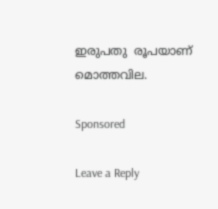ഇരുപതു  രൂപയാണ് മൊത്തവില.

Sponsored

Leave a Reply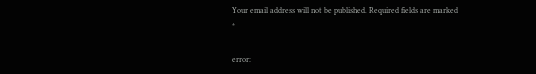Your email address will not be published. Required fields are marked *

error: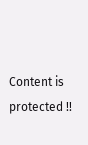Content is protected !!